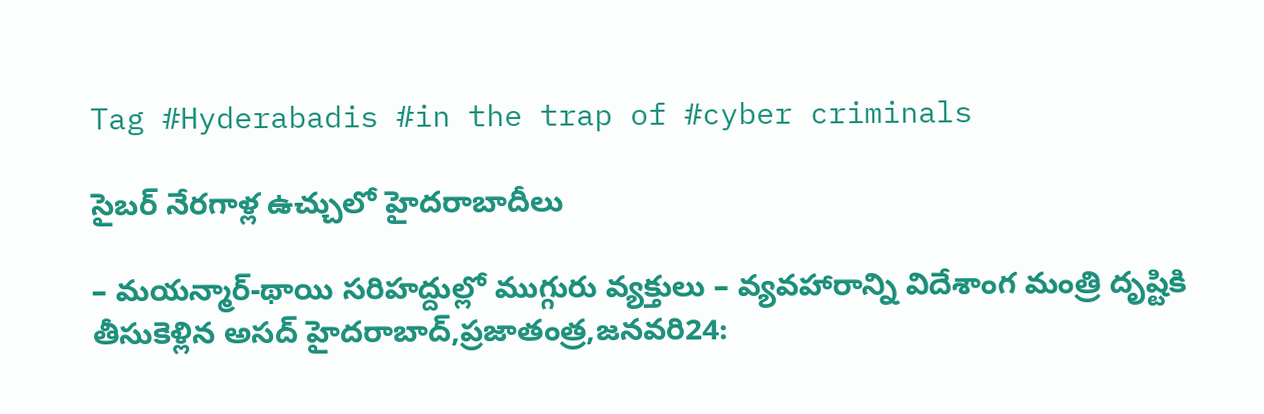Tag #Hyderabadis #in the trap of #cyber criminals

సైబర్‌ ‌నేరగాళ్ల ఉచ్చులో హైదరాబాదీలు

– మయన్మార్‌-థాయి సరిహద్దుల్లో ముగ్గురు వ్యక్తులు – వ్యవహారాన్ని విదేశాంగ మంత్రి దృష్టికి తీసుకెళ్లిన అసద్‌ ‌హైదరాబాద్‌,ప్రజాతంత్ర,జనవరి24: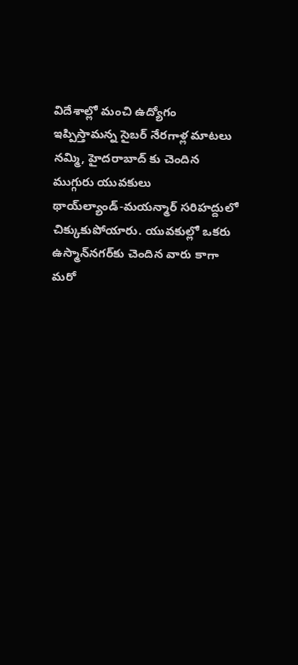విదేశాల్లో మంచి ఉద్యోగం ఇప్పిస్తామన్న సైబర్‌ ‌నేరగాళ్ల మాటలు నమ్మి, హైదరాబాద్‌ ‌కు చెందిన ముగ్గురు యువకులు థాయ్‌ల్యాండ్‌-మయన్మార్‌ ‌సరిహద్దులో చిక్కుకుపోయారు. యువకుల్లో ఒకరు ఉస్మాన్‌నగర్‌కు చెందిన వారు కాగా మరో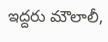ఇద్దరు మౌలాలీ,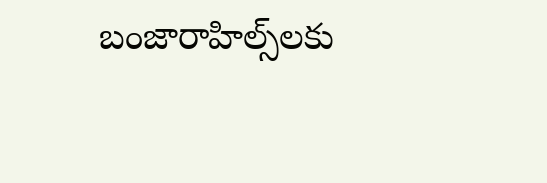బంజారాహిల్స్‌లకు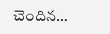చెందిన…